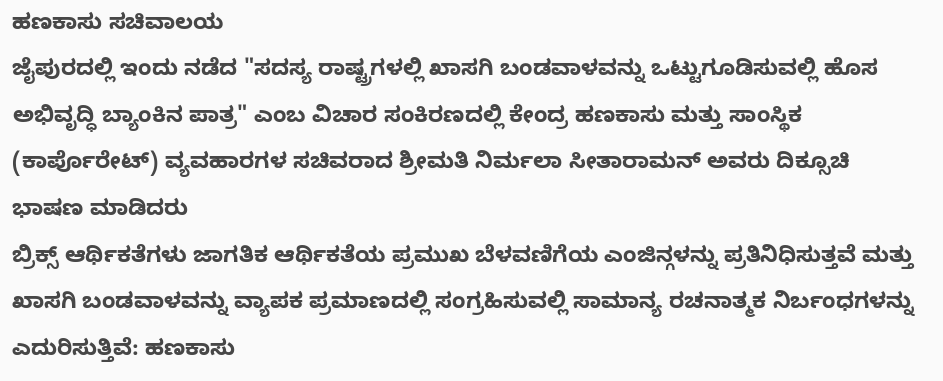ಹಣಕಾಸು ಸಚಿವಾಲಯ
ಜೈಪುರದಲ್ಲಿ ಇಂದು ನಡೆದ "ಸದಸ್ಯ ರಾಷ್ಟ್ರಗಳಲ್ಲಿ ಖಾಸಗಿ ಬಂಡವಾಳವನ್ನು ಒಟ್ಟುಗೂಡಿಸುವಲ್ಲಿ ಹೊಸ ಅಭಿವೃದ್ಧಿ ಬ್ಯಾಂಕಿನ ಪಾತ್ರ" ಎಂಬ ವಿಚಾರ ಸಂಕಿರಣದಲ್ಲಿ ಕೇಂದ್ರ ಹಣಕಾಸು ಮತ್ತು ಸಾಂಸ್ಥಿಕ (ಕಾರ್ಪೊರೇಟ್) ವ್ಯವಹಾರಗಳ ಸಚಿವರಾದ ಶ್ರೀಮತಿ ನಿರ್ಮಲಾ ಸೀತಾರಾಮನ್ ಅವರು ದಿಕ್ಸೂಚಿ ಭಾಷಣ ಮಾಡಿದರು
ಬ್ರಿಕ್ಸ್ ಆರ್ಥಿಕತೆಗಳು ಜಾಗತಿಕ ಆರ್ಥಿಕತೆಯ ಪ್ರಮುಖ ಬೆಳವಣಿಗೆಯ ಎಂಜಿನ್ಗಳನ್ನು ಪ್ರತಿನಿಧಿಸುತ್ತವೆ ಮತ್ತು ಖಾಸಗಿ ಬಂಡವಾಳವನ್ನು ವ್ಯಾಪಕ ಪ್ರಮಾಣದಲ್ಲಿ ಸಂಗ್ರಹಿಸುವಲ್ಲಿ ಸಾಮಾನ್ಯ ರಚನಾತ್ಮಕ ನಿರ್ಬಂಧಗಳನ್ನು ಎದುರಿಸುತ್ತಿವೆ: ಹಣಕಾಸು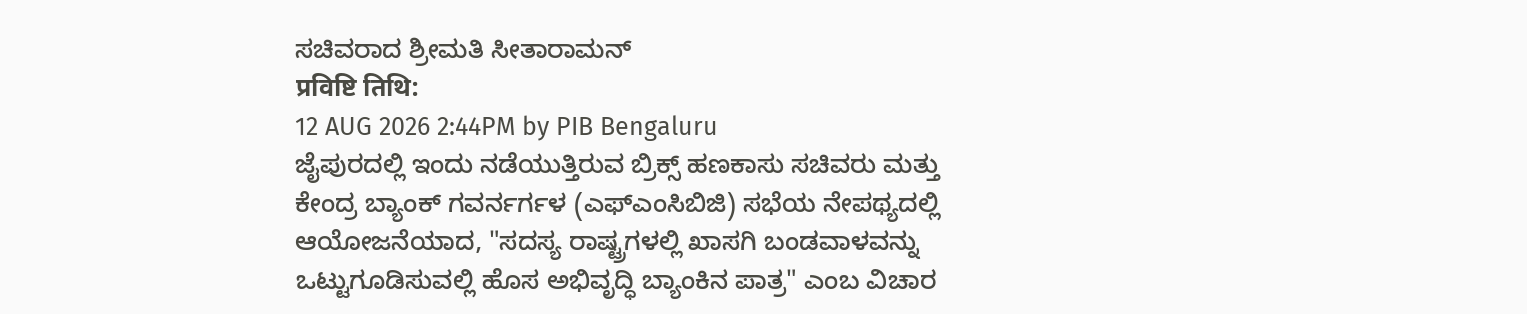ಸಚಿವರಾದ ಶ್ರೀಮತಿ ಸೀತಾರಾಮನ್
प्रविष्टि तिथि:
12 AUG 2026 2:44PM by PIB Bengaluru
ಜೈಪುರದಲ್ಲಿ ಇಂದು ನಡೆಯುತ್ತಿರುವ ಬ್ರಿಕ್ಸ್ ಹಣಕಾಸು ಸಚಿವರು ಮತ್ತು ಕೇಂದ್ರ ಬ್ಯಾಂಕ್ ಗವರ್ನರ್ಗಳ (ಎಫ್ಎಂಸಿಬಿಜಿ) ಸಭೆಯ ನೇಪಥ್ಯದಲ್ಲಿ ಆಯೋಜನೆಯಾದ, "ಸದಸ್ಯ ರಾಷ್ಟ್ರಗಳಲ್ಲಿ ಖಾಸಗಿ ಬಂಡವಾಳವನ್ನು ಒಟ್ಟುಗೂಡಿಸುವಲ್ಲಿ ಹೊಸ ಅಭಿವೃದ್ಧಿ ಬ್ಯಾಂಕಿನ ಪಾತ್ರ" ಎಂಬ ವಿಚಾರ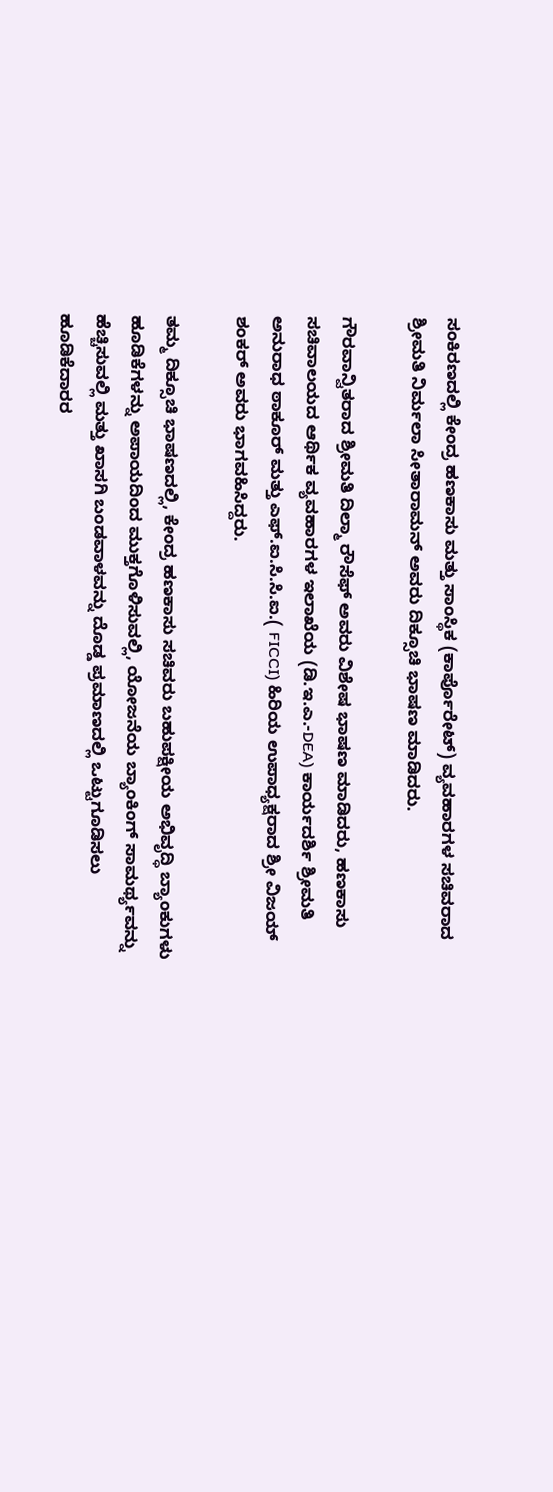ಸಂಕಿರಣದಲ್ಲಿ ಕೇಂದ್ರ ಹಣಕಾಸು ಮತ್ತು ಸಾಂಸ್ಥಿಕ (ಕಾರ್ಪೊರೇಟ್) ವ್ಯವಹಾರಗಳ ಸಚಿವರಾದ ಶ್ರೀಮತಿ ನಿರ್ಮಲಾ ಸೀತಾರಾಮನ್ ಅವರು ದಿಕ್ಸೂಚಿ ಭಾಷಣ ಮಾಡಿದರು.

ಗೌರವಾನ್ವಿತರಾದ ಶ್ರೀಮತಿ ದಿಲ್ಮಾ ರೌಸೆಫ್ ಅವರು ವಿಶೇಷ ಭಾಷಣ ಮಾಡಿದರು, ಹಣಕಾಸು ಸಚಿವಾಲಯದ ಆರ್ಥಿಕ ವ್ಯವಹಾರಗಳ ಇಲಾಖೆಯ (ಡಿ.ಇ.ಎ.-DEA) ಕಾರ್ಯದರ್ಶಿ ಶ್ರೀಮತಿ ಅನುರಾಧ ಠಾಕೂರ್ ಮತ್ತು ಎಫ್.ಐ.ಸಿ.ಸಿ.ಐ.( FICCI) ಹಿರಿಯ ಉಪಾಧ್ಯಕ್ಷರಾದ ಶ್ರೀ ವಿಜಯ್ ಶಂಕರ್ ಅವರು ಭಾಗವಹಿಸಿದ್ದರು.

ತಮ್ಮ ದಿಕ್ಸೂಚಿ ಭಾಷಣದಲ್ಲಿ, ಕೇಂದ್ರ ಹಣಕಾಸು ಸಚಿವರು ಬಹುಪಕ್ಷೀಯ ಅಭಿವೃದ್ಧಿ ಬ್ಯಾಂಕುಗಳು ಹೂಡಿಕೆಗಳನ್ನು ಅಪಾಯದಿಂದ ಮುಕ್ತಗೊಳಿಸುವಲ್ಲಿ, ಯೋಜನೆಯ ಬ್ಯಾಂಕಿಂಗ್ ಸಾಮರ್ಥ್ಯವನ್ನು ಹೆಚ್ಚಿಸುವಲ್ಲಿ ಮತ್ತು ಖಾಸಗಿ ಬಂಡವಾಳವನ್ನು ದೊಡ್ಡ ಪ್ರಮಾಣದಲ್ಲಿ ಒಟ್ಟುಗೂಡಿಸಲು ಹೂಡಿಕೆದಾರರ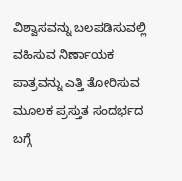ವಿಶ್ವಾಸವನ್ನು ಬಲಪಡಿಸುವಲ್ಲಿ ವಹಿಸುವ ನಿರ್ಣಾಯಕ ಪಾತ್ರವನ್ನು ಎತ್ತಿ ತೋರಿಸುವ ಮೂಲಕ ಪ್ರಸ್ತುತ ಸಂದರ್ಭದ ಬಗ್ಗೆ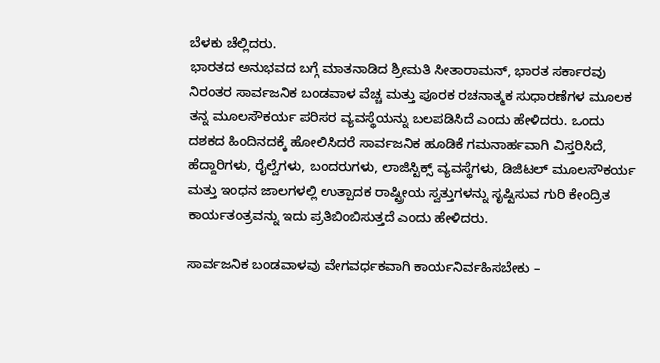ಬೆಳಕು ಚೆಲ್ಲಿದರು.
ಭಾರತದ ಅನುಭವದ ಬಗ್ಗೆ ಮಾತನಾಡಿದ ಶ್ರೀಮತಿ ಸೀತಾರಾಮನ್, ಭಾರತ ಸರ್ಕಾರವು ನಿರಂತರ ಸಾರ್ವಜನಿಕ ಬಂಡವಾಳ ವೆಚ್ಚ ಮತ್ತು ಪೂರಕ ರಚನಾತ್ಮಕ ಸುಧಾರಣೆಗಳ ಮೂಲಕ ತನ್ನ ಮೂಲಸೌಕರ್ಯ ಪರಿಸರ ವ್ಯವಸ್ಥೆಯನ್ನು ಬಲಪಡಿಸಿದೆ ಎಂದು ಹೇಳಿದರು. ಒಂದು ದಶಕದ ಹಿಂದಿನದಕ್ಕೆ ಹೋಲಿಸಿದರೆ ಸಾರ್ವಜನಿಕ ಹೂಡಿಕೆ ಗಮನಾರ್ಹವಾಗಿ ವಿಸ್ತರಿಸಿದೆ, ಹೆದ್ದಾರಿಗಳು, ರೈಲ್ವೆಗಳು, ಬಂದರುಗಳು, ಲಾಜಿಸ್ಟಿಕ್ಸ್ ವ್ಯವಸ್ಥೆಗಳು, ಡಿಜಿಟಲ್ ಮೂಲಸೌಕರ್ಯ ಮತ್ತು ಇಂಧನ ಜಾಲಗಳಲ್ಲಿ ಉತ್ಪಾದಕ ರಾಷ್ಟ್ರೀಯ ಸ್ವತ್ತುಗಳನ್ನು ಸೃಷ್ಟಿಸುವ ಗುರಿ ಕೇಂದ್ರಿತ ಕಾರ್ಯತಂತ್ರವನ್ನು ಇದು ಪ್ರತಿಬಿಂಬಿಸುತ್ತದೆ ಎಂದು ಹೇಳಿದರು.

ಸಾರ್ವಜನಿಕ ಬಂಡವಾಳವು ವೇಗವರ್ಧಕವಾಗಿ ಕಾರ್ಯನಿರ್ವಹಿಸಬೇಕು –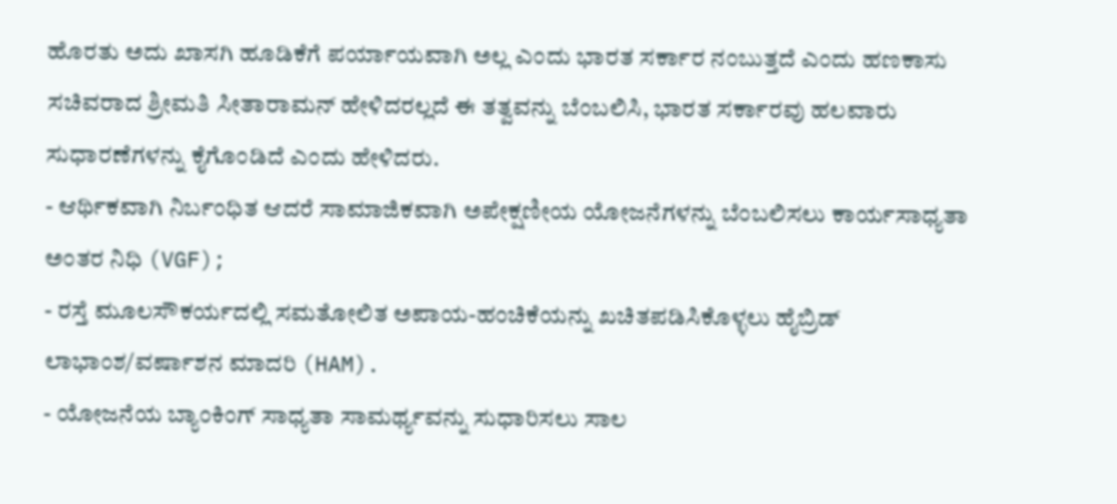ಹೊರತು ಅದು ಖಾಸಗಿ ಹೂಡಿಕೆಗೆ ಪರ್ಯಾಯವಾಗಿ ಅಲ್ಲ ಎಂದು ಭಾರತ ಸರ್ಕಾರ ನಂಬುತ್ತದೆ ಎಂದು ಹಣಕಾಸು ಸಚಿವರಾದ ಶ್ರೀಮತಿ ಸೀತಾರಾಮನ್ ಹೇಳಿದರಲ್ಲದೆ ಈ ತತ್ವವನ್ನು ಬೆಂಬಲಿಸಿ, ಭಾರತ ಸರ್ಕಾರವು ಹಲವಾರು ಸುಧಾರಣೆಗಳನ್ನು ಕೈಗೊಂಡಿದೆ ಎಂದು ಹೇಳಿದರು.
- ಆರ್ಥಿಕವಾಗಿ ನಿರ್ಬಂಧಿತ ಆದರೆ ಸಾಮಾಜಿಕವಾಗಿ ಅಪೇಕ್ಷಣೀಯ ಯೋಜನೆಗಳನ್ನು ಬೆಂಬಲಿಸಲು ಕಾರ್ಯಸಾಧ್ಯತಾ ಅಂತರ ನಿಧಿ (VGF);
- ರಸ್ತೆ ಮೂಲಸೌಕರ್ಯದಲ್ಲಿ ಸಮತೋಲಿತ ಅಪಾಯ-ಹಂಚಿಕೆಯನ್ನು ಖಚಿತಪಡಿಸಿಕೊಳ್ಳಲು ಹೈಬ್ರಿಡ್ ಲಾಭಾಂಶ/ವರ್ಷಾಶನ ಮಾದರಿ (HAM).
- ಯೋಜನೆಯ ಬ್ಯಾಂಕಿಂಗ್ ಸಾಧ್ಯತಾ ಸಾಮರ್ಥ್ಯವನ್ನು ಸುಧಾರಿಸಲು ಸಾಲ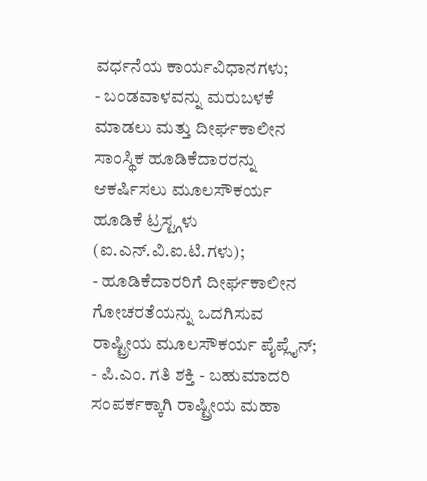ವರ್ಧನೆಯ ಕಾರ್ಯವಿಧಾನಗಳು;
- ಬಂಡವಾಳವನ್ನು ಮರುಬಳಕೆ ಮಾಡಲು ಮತ್ತು ದೀರ್ಘಕಾಲೀನ ಸಾಂಸ್ಥಿಕ ಹೂಡಿಕೆದಾರರನ್ನು ಆಕರ್ಷಿಸಲು ಮೂಲಸೌಕರ್ಯ ಹೂಡಿಕೆ ಟ್ರಸ್ಟ್ಗಳು (ಐ.ಎನ್.ವಿ.ಐ.ಟಿ.ಗಳು);
- ಹೂಡಿಕೆದಾರರಿಗೆ ದೀರ್ಘಕಾಲೀನ ಗೋಚರತೆಯನ್ನು ಒದಗಿಸುವ ರಾಷ್ಟ್ರೀಯ ಮೂಲಸೌಕರ್ಯ ಪೈಪ್ಲೈನ್;
- ಪಿ.ಎಂ. ಗತಿ ಶಕ್ತಿ - ಬಹುಮಾದರಿ ಸಂಪರ್ಕಕ್ಕಾಗಿ ರಾಷ್ಟ್ರೀಯ ಮಹಾ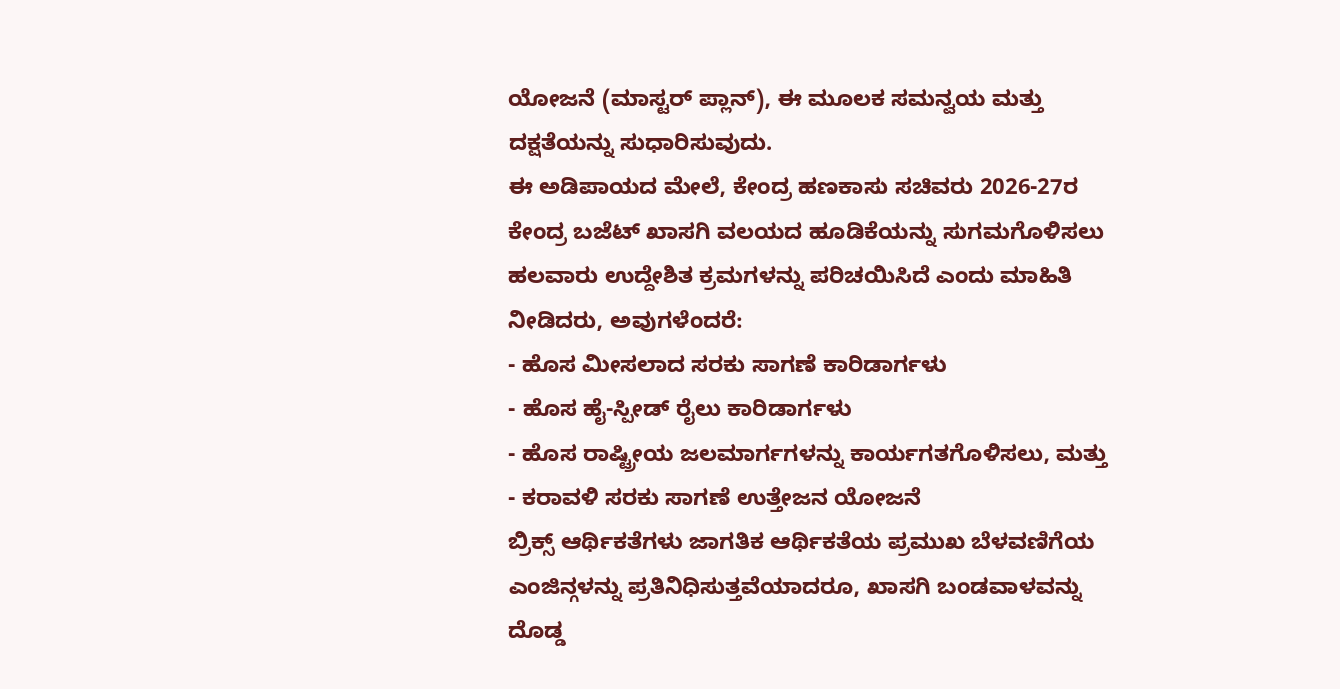ಯೋಜನೆ (ಮಾಸ್ಟರ್ ಪ್ಲಾನ್), ಈ ಮೂಲಕ ಸಮನ್ವಯ ಮತ್ತು ದಕ್ಷತೆಯನ್ನು ಸುಧಾರಿಸುವುದು.
ಈ ಅಡಿಪಾಯದ ಮೇಲೆ, ಕೇಂದ್ರ ಹಣಕಾಸು ಸಚಿವರು 2026-27ರ ಕೇಂದ್ರ ಬಜೆಟ್ ಖಾಸಗಿ ವಲಯದ ಹೂಡಿಕೆಯನ್ನು ಸುಗಮಗೊಳಿಸಲು ಹಲವಾರು ಉದ್ದೇಶಿತ ಕ್ರಮಗಳನ್ನು ಪರಿಚಯಿಸಿದೆ ಎಂದು ಮಾಹಿತಿ ನೀಡಿದರು, ಅವುಗಳೆಂದರೆ:
- ಹೊಸ ಮೀಸಲಾದ ಸರಕು ಸಾಗಣೆ ಕಾರಿಡಾರ್ಗಳು
- ಹೊಸ ಹೈ-ಸ್ಪೀಡ್ ರೈಲು ಕಾರಿಡಾರ್ಗಳು
- ಹೊಸ ರಾಷ್ಟ್ರೀಯ ಜಲಮಾರ್ಗಗಳನ್ನು ಕಾರ್ಯಗತಗೊಳಿಸಲು, ಮತ್ತು
- ಕರಾವಳಿ ಸರಕು ಸಾಗಣೆ ಉತ್ತೇಜನ ಯೋಜನೆ
ಬ್ರಿಕ್ಸ್ ಆರ್ಥಿಕತೆಗಳು ಜಾಗತಿಕ ಆರ್ಥಿಕತೆಯ ಪ್ರಮುಖ ಬೆಳವಣಿಗೆಯ ಎಂಜಿನ್ಗಳನ್ನು ಪ್ರತಿನಿಧಿಸುತ್ತವೆಯಾದರೂ, ಖಾಸಗಿ ಬಂಡವಾಳವನ್ನು ದೊಡ್ಡ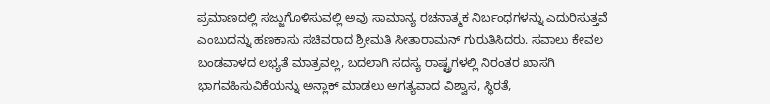ಪ್ರಮಾಣದಲ್ಲಿ ಸಜ್ಜುಗೊಳಿಸುವಲ್ಲಿ ಅವು ಸಾಮಾನ್ಯ ರಚನಾತ್ಮಕ ನಿರ್ಬಂಧಗಳನ್ನು ಎದುರಿಸುತ್ತವೆ ಎಂಬುದನ್ನು ಹಣಕಾಸು ಸಚಿವರಾದ ಶ್ರೀಮತಿ ಸೀತಾರಾಮನ್ ಗುರುತಿಸಿದರು. ಸವಾಲು ಕೇವಲ ಬಂಡವಾಳದ ಲಭ್ಯತೆ ಮಾತ್ರವಲ್ಲ, ಬದಲಾಗಿ ಸದಸ್ಯ ರಾಷ್ಟ್ರಗಳಲ್ಲಿ ನಿರಂತರ ಖಾಸಗಿ ಭಾಗವಹಿಸುವಿಕೆಯನ್ನು ಅನ್ಲಾಕ್ ಮಾಡಲು ಅಗತ್ಯವಾದ ವಿಶ್ವಾಸ, ಸ್ಥಿರತೆ,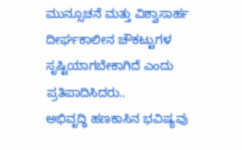ಮುನ್ಸೂಚನೆ ಮತ್ತು ವಿಶ್ವಾಸಾರ್ಹ ದೀರ್ಘಕಾಲೀನ ಚೌಕಟ್ಟುಗಳ ಸೃಷ್ಟಿಯಾಗಬೇಕಾಗಿದೆ ಎಂದು ಪ್ರತಿಪಾದಿಸಿದರು..
ಅಭಿವೃದ್ಧಿ ಹಣಕಾಸಿನ ಭವಿಷ್ಯವು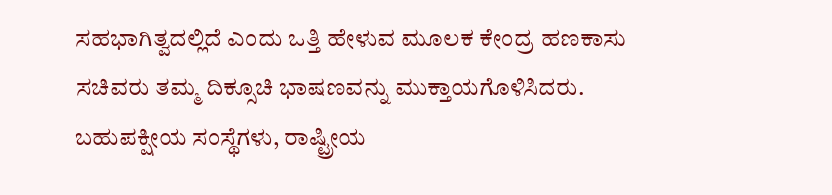ಸಹಭಾಗಿತ್ವದಲ್ಲಿದೆ ಎಂದು ಒತ್ತಿ ಹೇಳುವ ಮೂಲಕ ಕೇಂದ್ರ ಹಣಕಾಸು ಸಚಿವರು ತಮ್ಮ ದಿಕ್ಸೂಚಿ ಭಾಷಣವನ್ನು ಮುಕ್ತಾಯಗೊಳಿಸಿದರು. ಬಹುಪಕ್ಷೀಯ ಸಂಸ್ಥೆಗಳು, ರಾಷ್ಟ್ರೀಯ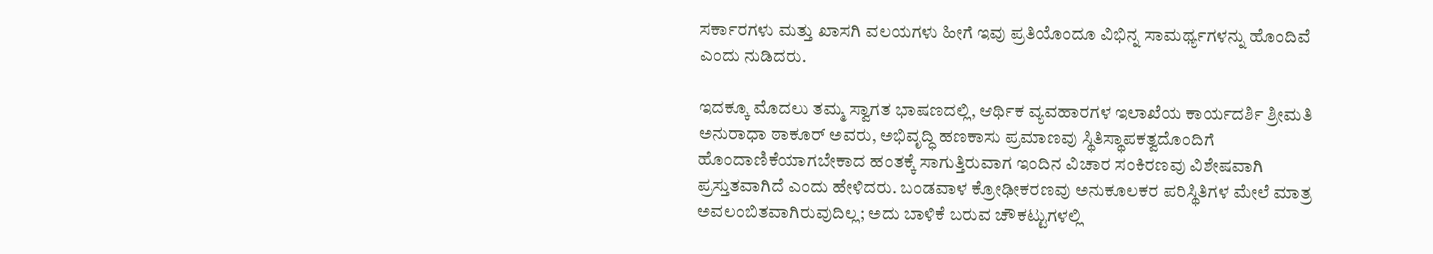ಸರ್ಕಾರಗಳು ಮತ್ತು ಖಾಸಗಿ ವಲಯಗಳು ಹೀಗೆ ಇವು ಪ್ರತಿಯೊಂದೂ ವಿಭಿನ್ನ ಸಾಮರ್ಥ್ಯಗಳನ್ನು ಹೊಂದಿವೆ ಎಂದು ನುಡಿದರು.

ಇದಕ್ಕೂ ಮೊದಲು ತಮ್ಮ ಸ್ವಾಗತ ಭಾಷಣದಲ್ಲಿ, ಆರ್ಥಿಕ ವ್ಯವಹಾರಗಳ ಇಲಾಖೆಯ ಕಾರ್ಯದರ್ಶಿ ಶ್ರೀಮತಿ ಅನುರಾಧಾ ಠಾಕೂರ್ ಅವರು, ಅಭಿವೃದ್ಧಿ ಹಣಕಾಸು ಪ್ರಮಾಣವು ಸ್ಥಿತಿಸ್ಥಾಪಕತ್ವದೊಂದಿಗೆ ಹೊಂದಾಣಿಕೆಯಾಗಬೇಕಾದ ಹಂತಕ್ಕೆ ಸಾಗುತ್ತಿರುವಾಗ ಇಂದಿನ ವಿಚಾರ ಸಂಕಿರಣವು ವಿಶೇಷವಾಗಿ ಪ್ರಸ್ತುತವಾಗಿದೆ ಎಂದು ಹೇಳಿದರು. ಬಂಡವಾಳ ಕ್ರೋಢೀಕರಣವು ಅನುಕೂಲಕರ ಪರಿಸ್ಥಿತಿಗಳ ಮೇಲೆ ಮಾತ್ರ ಅವಲಂಬಿತವಾಗಿರುವುದಿಲ್ಲ; ಅದು ಬಾಳಿಕೆ ಬರುವ ಚೌಕಟ್ಟುಗಳಲ್ಲಿ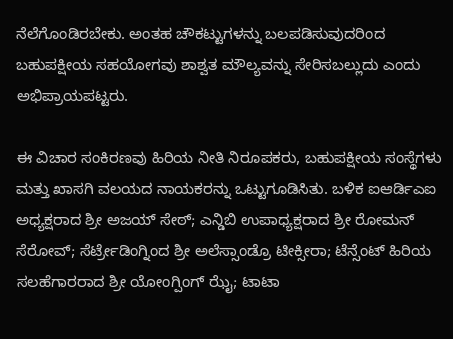ನೆಲೆಗೊಂಡಿರಬೇಕು. ಅಂತಹ ಚೌಕಟ್ಟುಗಳನ್ನು ಬಲಪಡಿಸುವುದರಿಂದ ಬಹುಪಕ್ಷೀಯ ಸಹಯೋಗವು ಶಾಶ್ವತ ಮೌಲ್ಯವನ್ನು ಸೇರಿಸಬಲ್ಲುದು ಎಂದು ಅಭಿಪ್ರಾಯಪಟ್ಟರು.

ಈ ವಿಚಾರ ಸಂಕಿರಣವು ಹಿರಿಯ ನೀತಿ ನಿರೂಪಕರು, ಬಹುಪಕ್ಷೀಯ ಸಂಸ್ಥೆಗಳು ಮತ್ತು ಖಾಸಗಿ ವಲಯದ ನಾಯಕರನ್ನು ಒಟ್ಟುಗೂಡಿಸಿತು. ಬಳಿಕ ಐಆರ್ಡಿಎಐ ಅಧ್ಯಕ್ಷರಾದ ಶ್ರೀ ಅಜಯ್ ಸೇಠ್; ಎನ್ಡಿಬಿ ಉಪಾಧ್ಯಕ್ಷರಾದ ಶ್ರೀ ರೋಮನ್ ಸೆರೋವ್; ಸೆರ್ಟ್ರೇಡಿಂಗ್ನಿಂದ ಶ್ರೀ ಅಲೆಸ್ಸಾಂಡ್ರೊ ಟೀಕ್ಸೀರಾ; ಟೆನ್ಸೆಂಟ್ ಹಿರಿಯ ಸಲಹೆಗಾರರಾದ ಶ್ರೀ ಯೋಂಗ್ಪಿಂಗ್ ಝೈ; ಟಾಟಾ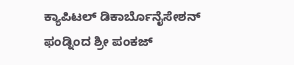ಕ್ಯಾಪಿಟಲ್ ಡಿಕಾರ್ಬೊನೈಸೇಶನ್ ಫಂಡ್ನಿಂದ ಶ್ರೀ ಪಂಕಜ್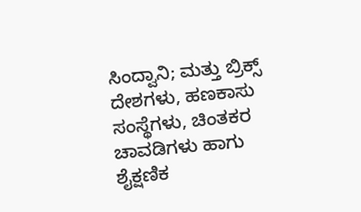ಸಿಂದ್ವಾನಿ; ಮತ್ತು ಬ್ರಿಕ್ಸ್ ದೇಶಗಳು, ಹಣಕಾಸು ಸಂಸ್ಥೆಗಳು, ಚಿಂತಕರ ಚಾವಡಿಗಳು ಹಾಗು ಶೈಕ್ಷಣಿಕ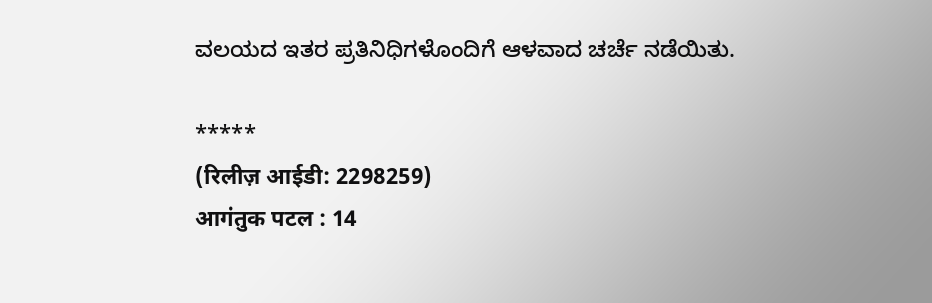ವಲಯದ ಇತರ ಪ್ರತಿನಿಧಿಗಳೊಂದಿಗೆ ಆಳವಾದ ಚರ್ಚೆ ನಡೆಯಿತು.

*****
(रिलीज़ आईडी: 2298259)
आगंतुक पटल : 14